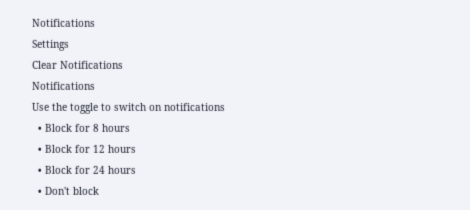Notifications
Settings
Clear Notifications
Notifications
Use the toggle to switch on notifications
  • Block for 8 hours
  • Block for 12 hours
  • Block for 24 hours
  • Don't block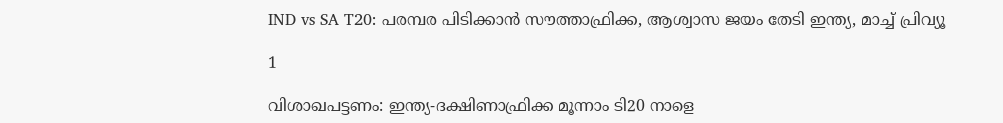IND vs SA T20: പരമ്പര പിടിക്കാന്‍ സൗത്താഫ്രിക്ക, ആശ്വാസ ജയം തേടി ഇന്ത്യ, മാച്ച് പ്രിവ്യൂ

1

വിശാഖപട്ടണം: ഇന്ത്യ-ദക്ഷിണാഫ്രിക്ക മൂന്നാം ടി20 നാളെ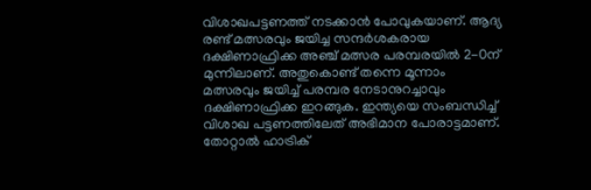വിശാഖപട്ടണത്ത് നടക്കാന്‍ പോവുകയാണ്. ആദ്യ രണ്ട് മത്സരവും ജയിച്ച സന്ദര്‍ശകരായ ദക്ഷിണാഫ്രിക്ക അഞ്ച് മത്സര പരമ്പരയില്‍ 2-0ന് മുന്നിലാണ്. അതുകൊണ്ട് തന്നെ മൂന്നാം മത്സരവും ജയിച്ച് പരമ്പര നേടാനുറച്ചാവും ദക്ഷിണാഫ്രിക്ക ഇറങ്ങുക. ഇന്ത്യയെ സംബന്ധിച്ച് വിശാഖ പട്ടണത്തിലേത് അഭിമാന പോരാട്ടമാണ്. തോറ്റാല്‍ ഹാട്രിക്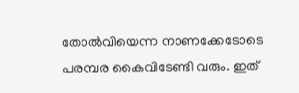തോല്‍വിയെന്ന നാണക്കേടോടെ പരമ്പര കൈവിടേണ്ടി വരും. ഇത്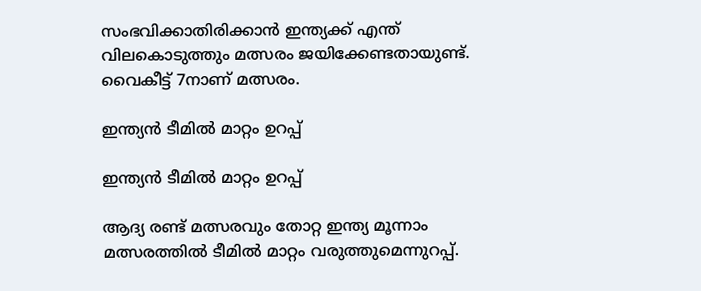സംഭവിക്കാതിരിക്കാന്‍ ഇന്ത്യക്ക് എന്ത് വിലകൊടുത്തും മത്സരം ജയിക്കേണ്ടതായുണ്ട്. വൈകീട്ട് 7നാണ് മത്സരം.

ഇന്ത്യന്‍ ടീമില്‍ മാറ്റം ഉറപ്പ്

ഇന്ത്യന്‍ ടീമില്‍ മാറ്റം ഉറപ്പ്

ആദ്യ രണ്ട് മത്സരവും തോറ്റ ഇന്ത്യ മൂന്നാം മത്സരത്തില്‍ ടീമില്‍ മാറ്റം വരുത്തുമെന്നുറപ്പ്.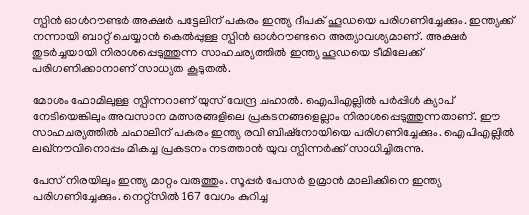സ്പിന്‍ ഓള്‍റൗണ്ടര്‍ അക്ഷര്‍ പട്ടേലിന് പകരം ഇന്ത്യ ദീപക് ഹൂഡയെ പരിഗണിച്ചേക്കും. ഇന്ത്യക്ക് നന്നായി ബാറ്റ് ചെയ്യാന്‍ കെല്‍പ്പുള്ള സ്പിന്‍ ഓള്‍റൗണ്ടറെ അത്യാവശ്യമാണ്. അക്ഷര്‍ തുടര്‍ച്ചയായി നിരാശപ്പെടുത്തുന്ന സാഹചര്യത്തില്‍ ഇന്ത്യ ഹൂഡയെ ടീമിലേക്ക് പരിഗണിക്കാനാണ് സാധ്യത കൂടുതല്‍.

മോശം ഫോമിലുള്ള സ്പിന്നറാണ് യുസ് വേന്ദ്ര ചഹാല്‍. ഐപിഎല്ലില്‍ പര്‍പ്പിള്‍ ക്യാപ് നേടിയെങ്കിലും അവസാന മത്സരങ്ങളിലെ പ്രകടനങ്ങളെല്ലാം നിരാശപ്പെടുത്തുന്നതാണ്. ഈ സാഹചര്യത്തില്‍ ചഹാലിന് പകരം ഇന്ത്യ രവി ബിഷ്‌നോയിയെ പരിഗണിച്ചേക്കും. ഐപിഎല്ലില്‍ ലഖ്‌നൗവിനൊപ്പം മികച്ച പ്രകടനം നടത്താന്‍ യുവ സ്പിന്നര്‍ക്ക് സാധിച്ചിരുന്നു.

പേസ് നിരയിലും ഇന്ത്യ മാറ്റം വരുത്തും. സൂപ്പര്‍ പേസര്‍ ഉമ്രാന്‍ മാലിക്കിനെ ഇന്ത്യ പരിഗണിച്ചേക്കും. നെറ്റ്‌സില്‍ 167 വേഗം കുറിച്ച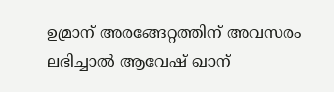ഉമ്രാന് അരങ്ങേറ്റത്തിന് അവസരം ലഭിച്ചാല്‍ ആവേഷ് ഖാന്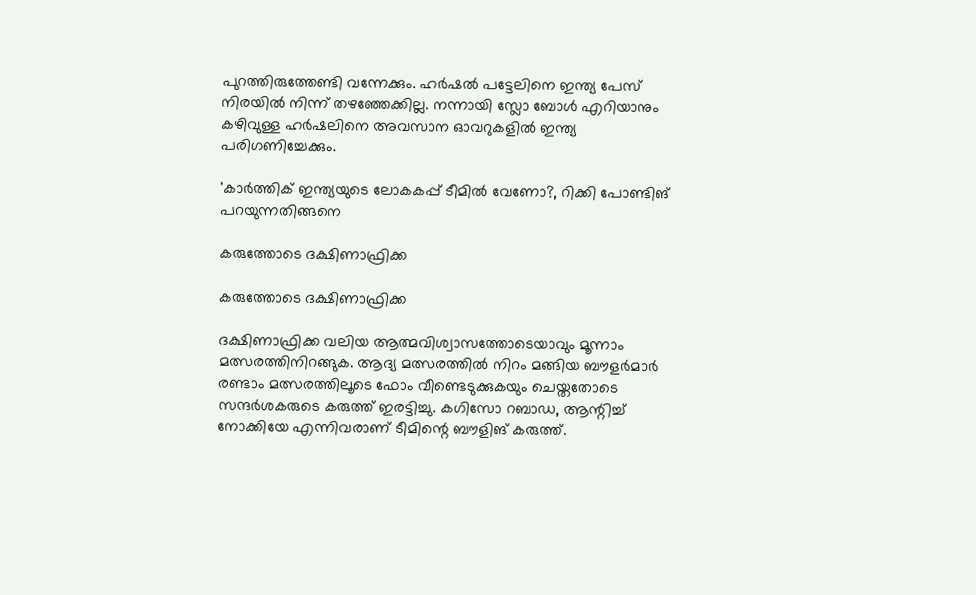പുറത്തിരുത്തേണ്ടി വന്നേക്കും. ഹര്‍ഷല്‍ പട്ടേലിനെ ഇന്ത്യ പേസ് നിരയില്‍ നിന്ന് തഴഞ്ഞേക്കില്ല. നന്നായി സ്ലോ ബോള്‍ എറിയാനും കഴിവുള്ള ഹര്‍ഷലിനെ അവസാന ഓവറുകളില്‍ ഇന്ത്യ പരിഗണിച്ചേക്കും.

'കാര്‍ത്തിക് ഇന്ത്യയുടെ ലോകകപ്പ് ടീമില്‍ വേണോ?, റിക്കി പോണ്ടിങ് പറയുന്നതിങ്ങനെ

കരുത്തോടെ ദക്ഷിണാഫ്രിക്ക

കരുത്തോടെ ദക്ഷിണാഫ്രിക്ക

ദക്ഷിണാഫ്രിക്ക വലിയ ആത്മവിശ്വാസത്തോടെയാവും മൂന്നാം മത്സരത്തിനിറങ്ങുക. ആദ്യ മത്സരത്തില്‍ നിറം മങ്ങിയ ബൗളര്‍മാര്‍ രണ്ടാം മത്സരത്തിലൂടെ ഫോം വീണ്ടെടുക്കുകയും ചെയ്തതോടെ സന്ദര്‍ശകരുടെ കരുത്ത് ഇരട്ടിച്ചു. കഗിസോ റബാഡ, ആന്റിച്ച് നോക്കിയേ എന്നിവരാണ് ടീമിന്റെ ബൗളിങ് കരുത്ത്.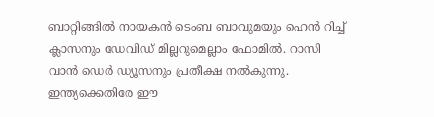ബാറ്റിങ്ങില്‍ നായകന്‍ ടെംബ ബാവുമയും ഹെന്‍ റിച്ച് ക്ലാസനും ഡേവിഡ് മില്ലറുമെല്ലാം ഫോമില്‍. റാസി വാന്‍ ഡെര്‍ ഡ്യൂസനും പ്രതീക്ഷ നല്‍കുന്നു. ഇന്ത്യക്കെതിരേ ഈ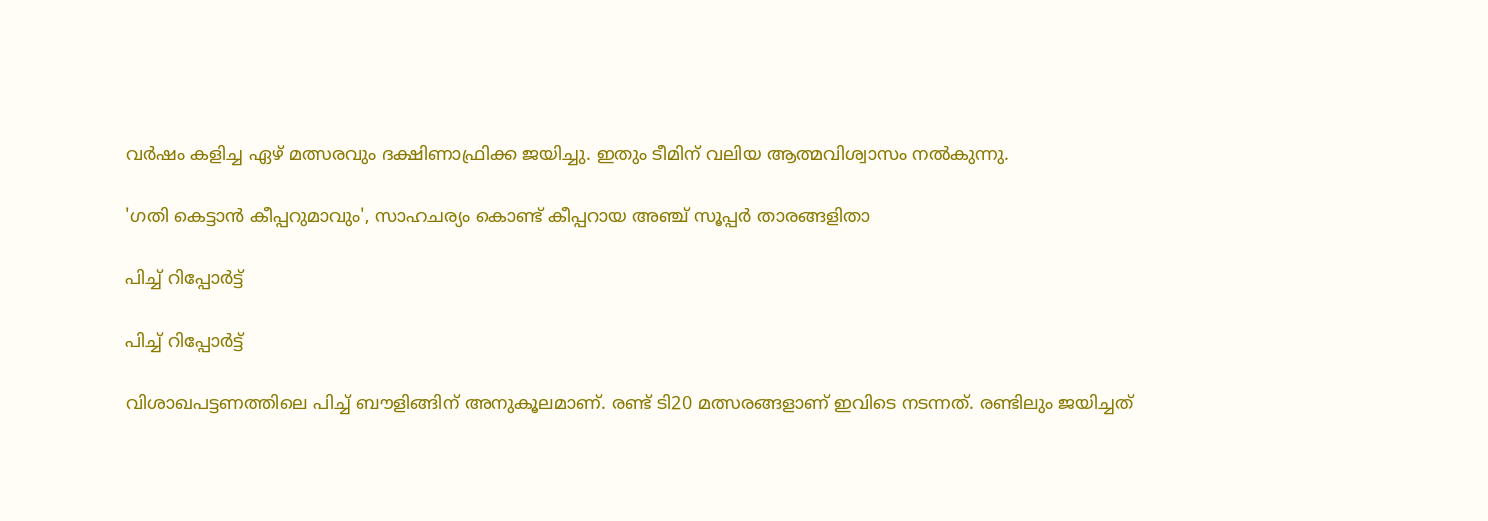വര്‍ഷം കളിച്ച ഏഴ് മത്സരവും ദക്ഷിണാഫ്രിക്ക ജയിച്ചു. ഇതും ടീമിന് വലിയ ആത്മവിശ്വാസം നല്‍കുന്നു.

'ഗതി കെട്ടാന്‍ കീപ്പറുമാവും', സാഹചര്യം കൊണ്ട് കീപ്പറായ അഞ്ച് സൂപ്പര്‍ താരങ്ങളിതാ

പിച്ച് റിപ്പോര്‍ട്ട്

പിച്ച് റിപ്പോര്‍ട്ട്

വിശാഖപട്ടണത്തിലെ പിച്ച് ബൗളിങ്ങിന് അനുകൂലമാണ്. രണ്ട് ടി20 മത്സരങ്ങളാണ് ഇവിടെ നടന്നത്. രണ്ടിലും ജയിച്ചത്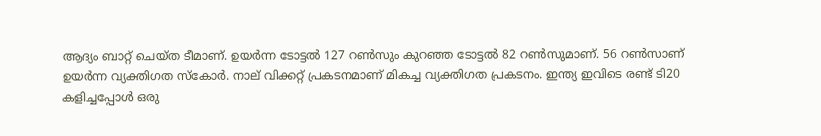ആദ്യം ബാറ്റ് ചെയ്ത ടീമാണ്. ഉയര്‍ന്ന ടോട്ടല്‍ 127 റണ്‍സും കുറഞ്ഞ ടോട്ടല്‍ 82 റണ്‍സുമാണ്. 56 റണ്‍സാണ് ഉയര്‍ന്ന വ്യക്തിഗത സ്‌കോര്‍. നാല് വിക്കറ്റ് പ്രകടനമാണ് മികച്ച വ്യക്തിഗത പ്രകടനം. ഇന്ത്യ ഇവിടെ രണ്ട് ടി20 കളിച്ചപ്പോള്‍ ഒരു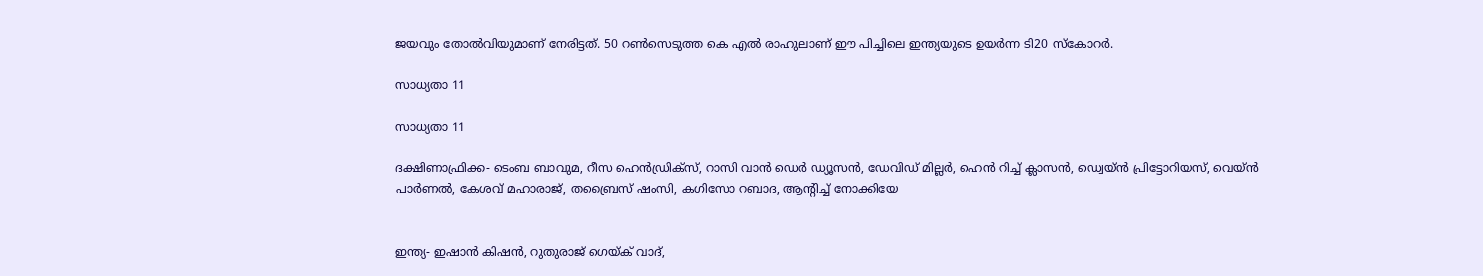ജയവും തോല്‍വിയുമാണ് നേരിട്ടത്. 50 റണ്‍സെടുത്ത കെ എല്‍ രാഹുലാണ് ഈ പിച്ചിലെ ഇന്ത്യയുടെ ഉയര്‍ന്ന ടി20 സ്‌കോറര്‍.

സാധ്യതാ 11

സാധ്യതാ 11

ദക്ഷിണാഫ്രിക്ക- ടെംബ ബാവുമ, റീസ ഹെന്‍ഡ്രിക്സ്, റാസി വാന്‍ ഡെര്‍ ഡ്യൂസന്‍, ഡേവിഡ് മില്ലര്‍, ഹെന്‍ റിച്ച് ക്ലാസന്‍, ഡ്വെയ്ന്‍ പ്രിട്ടോറിയസ്, വെയ്ന്‍ പാര്‍ണല്‍, കേശവ് മഹാരാജ്, തബ്രൈസ് ഷംസി, കഗിസോ റബാദ, ആന്റിച്ച് നോക്കിയേ


ഇന്ത്യ- ഇഷാന്‍ കിഷന്‍, റുതുരാജ് ഗെയ്ക് വാദ്,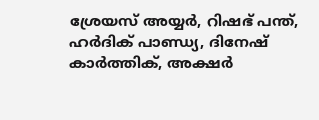ശ്രേയസ് അയ്യര്‍, റിഷഭ് പന്ത്, ഹര്‍ദിക് പാണ്ഡ്യ, ദിനേഷ് കാര്‍ത്തിക്, അക്ഷര്‍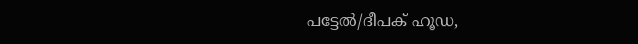പട്ടേല്‍/ദീപക് ഹൂഡ,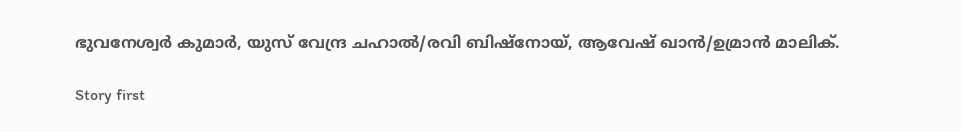ഭുവനേശ്വര്‍ കുമാര്‍, യുസ് വേന്ദ്ര ചഹാല്‍/രവി ബിഷ്‌നോയ്, ആവേഷ് ഖാന്‍/ഉമ്രാന്‍ മാലിക്.

Story first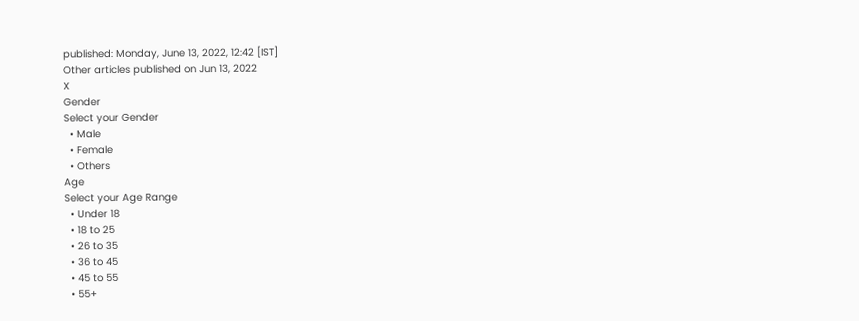published: Monday, June 13, 2022, 12:42 [IST]
Other articles published on Jun 13, 2022
X
Gender
Select your Gender
  • Male
  • Female
  • Others
Age
Select your Age Range
  • Under 18
  • 18 to 25
  • 26 to 35
  • 36 to 45
  • 45 to 55
  • 55+